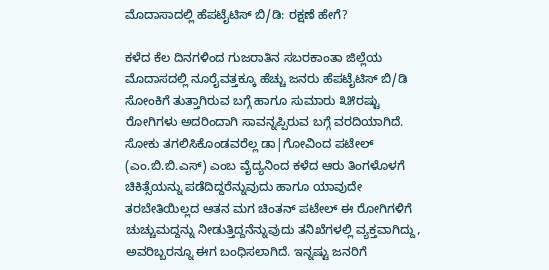ಮೊದಾಸಾದಲ್ಲಿ ಹೆಪಟೈಟಿಸ್ ಬಿ/ಡಿ: ರಕ್ಷಣೆ ಹೇಗೆ?

ಕಳೆದ ಕೆಲ ದಿನಗಳಿಂದ ಗುಜರಾತಿನ ಸಬರಕಾಂತಾ ಜಿಲ್ಲೆಯ ಮೊದಾಸದಲ್ಲಿ ನೂರೈವತ್ತಕ್ಕೂ ಹೆಚ್ಚು ಜನರು ಹೆಪಟೈಟಿಸ್ ಬಿ/ಡಿ ಸೋಂಕಿಗೆ ತುತ್ತಾಗಿರುವ ಬಗ್ಗೆ ಹಾಗೂ ಸುಮಾರು ೩೫ರಷ್ಟು ರೋಗಿಗಳು ಅದರಿಂದಾಗಿ ಸಾವನ್ನಪ್ಪಿರುವ ಬಗ್ಗೆ ವರದಿಯಾಗಿದೆ. ಸೋಕು ತಗಲಿಸಿಕೊಂಡವರೆಲ್ಲ ಡಾ|ಗೋವಿಂದ ಪಟೇಲ್ (ಎಂ.ಬಿ.ಬಿ.ಎಸ್) ಎಂಬ ವೈದ್ಯನಿಂದ ಕಳೆದ ಆರು ತಿಂಗಳೊಳಗೆ ಚಿಕಿತ್ಸೆಯನ್ನು ಪಡೆದಿದ್ದರೆನ್ನುವುದು ಹಾಗೂ ಯಾವುದೇ ತರಬೇತಿಯಿಲ್ಲದ ಆತನ ಮಗ ಚಿಂತನ್ ಪಟೇಲ್ ಈ ರೋಗಿಗಳಿಗೆ ಚುಚ್ಚುಮದ್ದನ್ನು ನೀಡುತ್ತಿದ್ದನೆನ್ನುವುದು ತನಿಖೆಗಳಲ್ಲಿ ವ್ಯಕ್ತವಾಗಿದ್ದು, ಅವರಿಬ್ಬರನ್ನೂ ಈಗ ಬಂಧಿಸಲಾಗಿದೆ. ಇನ್ನಷ್ಟು ಜನರಿಗೆ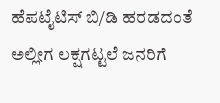ಹೆಪಟೈಟಿಸ್ ಬಿ/ಡಿ ಹರಡದಂತೆ ಅಲ್ಲೀಗ ಲಕ್ಷಗಟ್ಟಲೆ ಜನರಿಗೆ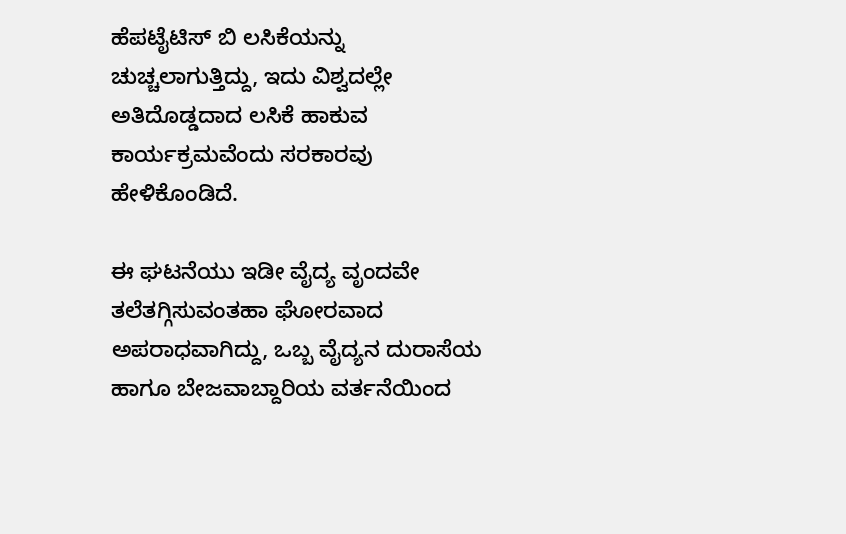ಹೆಪಟೈಟಿಸ್ ಬಿ ಲಸಿಕೆಯನ್ನು ಚುಚ್ಚಲಾಗುತ್ತಿದ್ದು, ಇದು ವಿಶ್ವದಲ್ಲೇ ಅತಿದೊಡ್ಡದಾದ ಲಸಿಕೆ ಹಾಕುವ ಕಾರ್ಯಕ್ರಮವೆಂದು ಸರಕಾರವು ಹೇಳಿಕೊಂಡಿದೆ.

ಈ ಘಟನೆಯು ಇಡೀ ವೈದ್ಯ ವೃಂದವೇ ತಲೆತಗ್ಗಿಸುವಂತಹಾ ಘೋರವಾದ ಅಪರಾಧವಾಗಿದ್ದು, ಒಬ್ಬ ವೈದ್ಯನ ದುರಾಸೆಯ ಹಾಗೂ ಬೇಜವಾಬ್ದಾರಿಯ ವರ್ತನೆಯಿಂದ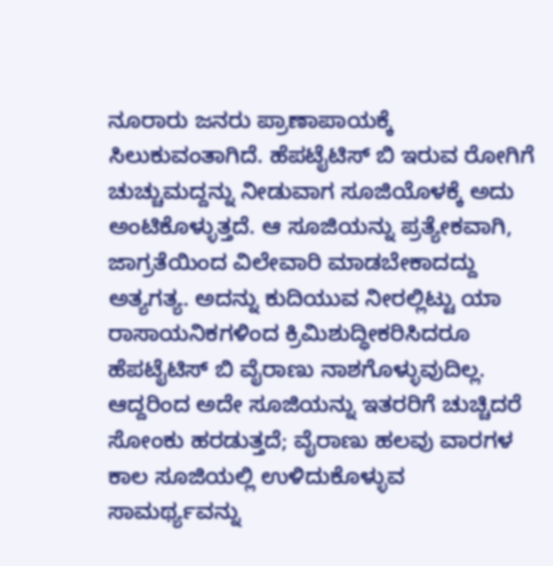ನೂರಾರು ಜನರು ಪ್ರಾಣಾಪಾಯಕ್ಕೆ ಸಿಲುಕುವಂತಾಗಿದೆ. ಹೆಪಟೈಟಿಸ್ ಬಿ ಇರುವ ರೋಗಿಗೆ ಚುಚ್ಚುಮದ್ದನ್ನು ನೀಡುವಾಗ ಸೂಜಿಯೊಳಕ್ಕೆ ಅದು ಅಂಟಿಕೊಳ್ಳುತ್ತದೆ. ಆ ಸೂಜಿಯನ್ನು ಪ್ರತ್ಯೇಕವಾಗಿ, ಜಾಗ್ರತೆಯಿಂದ ವಿಲೇವಾರಿ ಮಾಡಬೇಕಾದದ್ದು ಅತ್ಯಗತ್ಯ. ಅದನ್ನು ಕುದಿಯುವ ನೀರಲ್ಲಿಟ್ಟು ಯಾ ರಾಸಾಯನಿಕಗಳಿಂದ ಕ್ರಿಮಿಶುದ್ಧೀಕರಿಸಿದರೂ ಹೆಪಟೈಟಿಸ್ ಬಿ ವೈರಾಣು ನಾಶಗೊಳ್ಳುವುದಿಲ್ಲ. ಆದ್ದರಿಂದ ಅದೇ ಸೂಜಿಯನ್ನು ಇತರರಿಗೆ ಚುಚ್ಚಿದರೆ ಸೋಂಕು ಹರಡುತ್ತದೆ; ವೈರಾಣು ಹಲವು ವಾರಗಳ ಕಾಲ ಸೂಜಿಯಲ್ಲಿ ಉಳಿದುಕೊಳ್ಳುವ ಸಾಮರ್ಥ್ಯವನ್ನು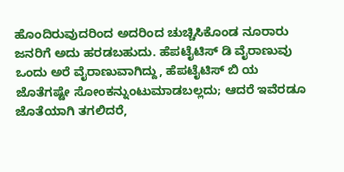ಹೊಂದಿರುವುದರಿಂದ ಅದರಿಂದ ಚುಚ್ಚಿಸಿಕೊಂಡ ನೂರಾರು ಜನರಿಗೆ ಅದು ಹರಡಬಹುದು. ಹೆಪಟೈಟಿಸ್ ಡಿ ವೈರಾಣುವು ಒಂದು ಅರೆ ವೈರಾಣುವಾಗಿದ್ದು, ಹೆಪಟೈಟಿಸ್ ಬಿ ಯ ಜೊತೆಗಷ್ಟೇ ಸೋಂಕನ್ನುಂಟುಮಾಡಬಲ್ಲದು; ಆದರೆ ಇವೆರಡೂ ಜೊತೆಯಾಗಿ ತಗಲಿದರೆ,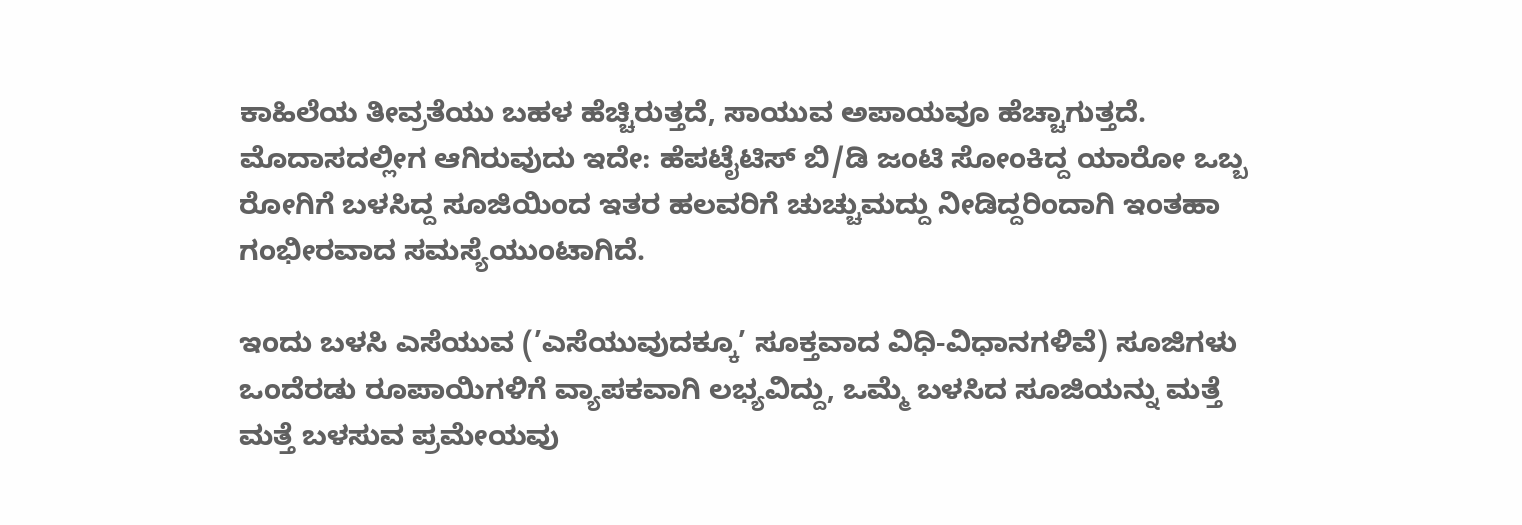ಕಾಹಿಲೆಯ ತೀವ್ರತೆಯು ಬಹಳ ಹೆಚ್ಚಿರುತ್ತದೆ, ಸಾಯುವ ಅಪಾಯವೂ ಹೆಚ್ಚಾಗುತ್ತದೆ. ಮೊದಾಸದಲ್ಲೀಗ ಆಗಿರುವುದು ಇದೇ: ಹೆಪಟೈಟಿಸ್ ಬಿ/ಡಿ ಜಂಟಿ ಸೋಂಕಿದ್ದ ಯಾರೋ ಒಬ್ಬ ರೋಗಿಗೆ ಬಳಸಿದ್ದ ಸೂಜಿಯಿಂದ ಇತರ ಹಲವರಿಗೆ ಚುಚ್ಚುಮದ್ದು ನೀಡಿದ್ದರಿಂದಾಗಿ ಇಂತಹಾ ಗಂಭೀರವಾದ ಸಮಸ್ಯೆಯುಂಟಾಗಿದೆ.

ಇಂದು ಬಳಸಿ ಎಸೆಯುವ (’ಎಸೆಯುವುದಕ್ಕೂ’ ಸೂಕ್ತವಾದ ವಿಧಿ-ವಿಧಾನಗಳಿವೆ) ಸೂಜಿಗಳು ಒಂದೆರಡು ರೂಪಾಯಿಗಳಿಗೆ ವ್ಯಾಪಕವಾಗಿ ಲಭ್ಯವಿದ್ದು, ಒಮ್ಮೆ ಬಳಸಿದ ಸೂಜಿಯನ್ನು ಮತ್ತೆ ಮತ್ತೆ ಬಳಸುವ ಪ್ರಮೇಯವು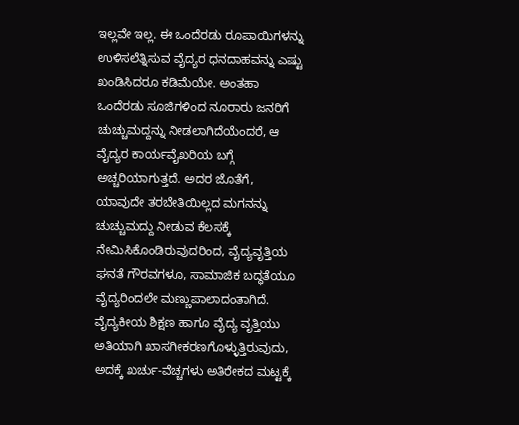ಇಲ್ಲವೇ ಇಲ್ಲ. ಈ ಒಂದೆರಡು ರೂಪಾಯಿಗಳನ್ನು ಉಳಿಸಲೆತ್ನಿಸುವ ವೈದ್ಯರ ಧನದಾಹವನ್ನು ಎಷ್ಟು ಖಂಡಿಸಿದರೂ ಕಡಿಮೆಯೇ. ಅಂತಹಾ ಒಂದೆರಡು ಸೂಜಿಗಳಿಂದ ನೂರಾರು ಜನರಿಗೆ ಚುಚ್ಚುಮದ್ದನ್ನು ನೀಡಲಾಗಿದೆಯೆಂದರೆ, ಆ ವೈದ್ಯರ ಕಾರ್ಯವೈಖರಿಯ ಬಗ್ಗೆ ಅಚ್ಚರಿಯಾಗುತ್ತದೆ. ಅದರ ಜೊತೆಗೆ, ಯಾವುದೇ ತರಬೇತಿಯಿಲ್ಲದ ಮಗನನ್ನು ಚುಚ್ಚುಮದ್ದು ನೀಡುವ ಕೆಲಸಕ್ಕೆ ನೇಮಿಸಿಕೊಂಡಿರುವುದರಿಂದ, ವೈದ್ಯವೃತ್ತಿಯ ಘನತೆ ಗೌರವಗಳೂ, ಸಾಮಾಜಿಕ ಬದ್ಧತೆಯೂ ವೈದ್ಯರಿಂದಲೇ ಮಣ್ಣುಪಾಲಾದಂತಾಗಿದೆ. ವೈದ್ಯಕೀಯ ಶಿಕ್ಷಣ ಹಾಗೂ ವೈದ್ಯ ವೃತ್ತಿಯು ಅತಿಯಾಗಿ ಖಾಸಗೀಕರಣಗೊಳ್ಳುತ್ತಿರುವುದು, ಅದಕ್ಕೆ ಖರ್ಚು-ವೆಚ್ಚಗಳು ಅತಿರೇಕದ ಮಟ್ಟಕ್ಕೆ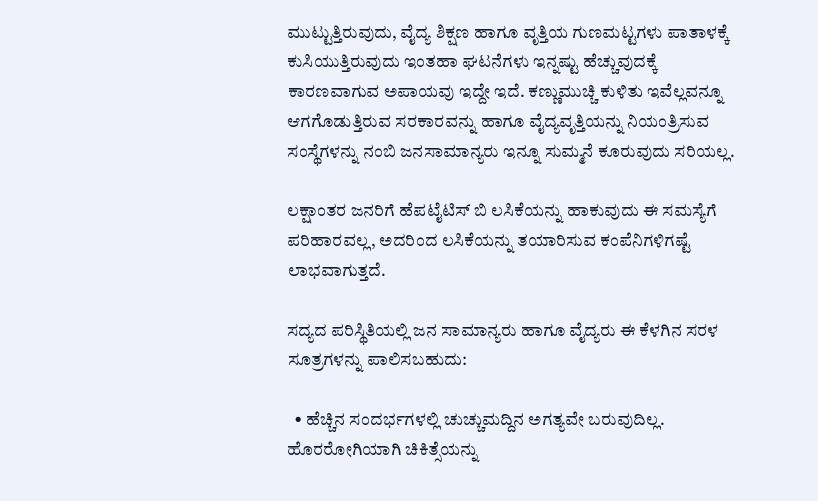ಮುಟ್ಟುತ್ತಿರುವುದು, ವೈದ್ಯ ಶಿಕ್ಷಣ ಹಾಗೂ ವೃತ್ತಿಯ ಗುಣಮಟ್ಟಗಳು ಪಾತಾಳಕ್ಕೆ ಕುಸಿಯುತ್ತಿರುವುದು ಇಂತಹಾ ಘಟನೆಗಳು ಇನ್ನಷ್ಟು ಹೆಚ್ಚುವುದಕ್ಕೆ ಕಾರಣವಾಗುವ ಅಪಾಯವು ಇದ್ದೇ ಇದೆ. ಕಣ್ಣುಮುಚ್ಚಿ ಕುಳಿತು ಇವೆಲ್ಲವನ್ನೂ ಆಗಗೊಡುತ್ತಿರುವ ಸರಕಾರವನ್ನು ಹಾಗೂ ವೈದ್ಯವೃತ್ತಿಯನ್ನು ನಿಯಂತ್ರಿಸುವ ಸಂಸ್ಥೆಗಳನ್ನು ನಂಬಿ ಜನಸಾಮಾನ್ಯರು ಇನ್ನೂ ಸುಮ್ಮನೆ ಕೂರುವುದು ಸರಿಯಲ್ಲ.

ಲಕ್ಷಾಂತರ ಜನರಿಗೆ ಹೆಪಟೈಟಿಸ್ ಬಿ ಲಸಿಕೆಯನ್ನು ಹಾಕುವುದು ಈ ಸಮಸ್ಯೆಗೆ ಪರಿಹಾರವಲ್ಲ, ಅದರಿಂದ ಲಸಿಕೆಯನ್ನು ತಯಾರಿಸುವ ಕಂಪೆನಿಗಳಿಗಷ್ಟೆ ಲಾಭವಾಗುತ್ತದೆ.

ಸದ್ಯದ ಪರಿಸ್ಥಿತಿಯಲ್ಲಿ ಜನ ಸಾಮಾನ್ಯರು ಹಾಗೂ ವೈದ್ಯರು ಈ ಕೆಳಗಿನ ಸರಳ ಸೂತ್ರಗಳನ್ನು ಪಾಲಿಸಬಹುದು:

  • ಹೆಚ್ಚಿನ ಸಂದರ್ಭಗಳಲ್ಲಿ ಚುಚ್ಚುಮದ್ದಿನ ಅಗತ್ಯವೇ ಬರುವುದಿಲ್ಲ. ಹೊರರೋಗಿಯಾಗಿ ಚಿಕಿತ್ಸೆಯನ್ನು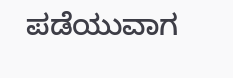ಪಡೆಯುವಾಗ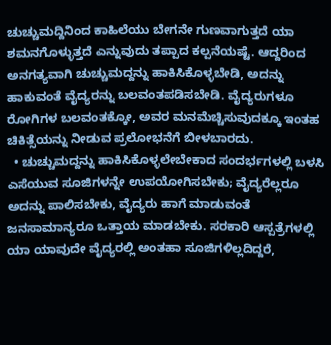ಚುಚ್ಚುಮದ್ದಿನಿಂದ ಕಾಹಿಲೆಯು ಬೇಗನೇ ಗುಣವಾಗುತ್ತದೆ ಯಾ ಶಮನಗೊಳ್ಳುತ್ತದೆ ಎನ್ನುವುದು ತಪ್ಪಾದ ಕಲ್ಪನೆಯಷ್ಟೆ. ಆದ್ದರಿಂದ ಅನಗತ್ಯವಾಗಿ ಚುಚ್ಚುಮದ್ದನ್ನು ಹಾಕಿಸಿಕೊಳ್ಳಬೇಡಿ, ಅದನ್ನು ಹಾಕುವಂತೆ ವೈದ್ಯರನ್ನು ಬಲವಂತಪಡಿಸಬೇಡಿ. ವೈದ್ಯರುಗಳೂ ರೋಗಿಗಳ ಬಲವಂತಕ್ಕೋ, ಅವರ ಮನಮೆಚ್ಚಿಸುವುದಕ್ಕೂ ಇಂತಹ ಚಿಕಿತ್ಸೆಯನ್ನು ನೀಡುವ ಪ್ರಲೋಭನೆಗೆ ಬೀಳಬಾರದು.
  • ಚುಚ್ಚುಮದ್ದನ್ನು ಹಾಕಿಸಿಕೊಳ್ಳಲೇಬೇಕಾದ ಸಂದರ್ಭಗಳಲ್ಲಿ ಬಳಸಿ ಎಸೆಯುವ ಸೂಜಿಗಳನ್ನೇ ಉಪಯೋಗಿಸಬೇಕು; ವೈದ್ಯರೆಲ್ಲರೂ ಅದನ್ನು ಪಾಲಿಸಬೇಕು, ವೈದ್ಯರು ಹಾಗೆ ಮಾಡುವಂತೆ ಜನಸಾಮಾನ್ಯರೂ ಒತ್ತಾಯ ಮಾಡಬೇಕು. ಸರಕಾರಿ ಆಸ್ಪತ್ರೆಗಳಲ್ಲಿ ಯಾ ಯಾವುದೇ ವೈದ್ಯರಲ್ಲಿ ಅಂತಹಾ ಸೂಜಿಗಳಿಲ್ಲದಿದ್ದರೆ,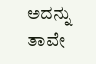ಅದನ್ನು ತಾವೇ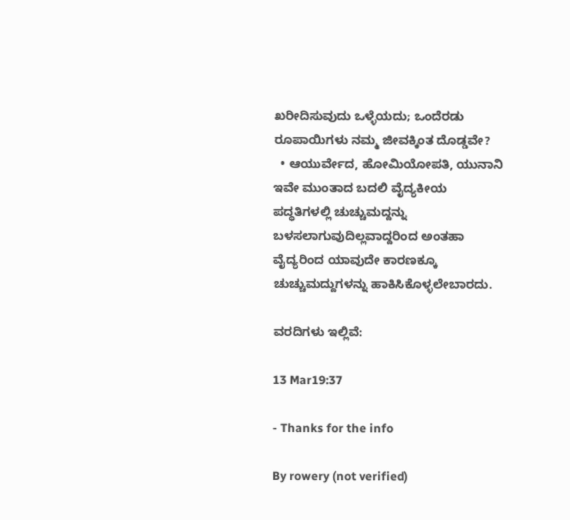ಖರೀದಿಸುವುದು ಒಳ್ಳೆಯದು; ಒಂದೆರಡು ರೂಪಾಯಿಗಳು ನಮ್ಮ ಜೀವಕ್ಕಿಂತ ದೊಡ್ಡವೇ?
  • ಆಯುರ್ವೇದ, ಹೋಮಿಯೋಪತಿ, ಯುನಾನಿ ಇವೇ ಮುಂತಾದ ಬದಲಿ ವೈದ್ಯಕೀಯ ಪದ್ಧತಿಗಳಲ್ಲಿ ಚುಚ್ಚುಮದ್ದನ್ನು ಬಳಸಲಾಗುವುದಿಲ್ಲವಾದ್ದರಿಂದ ಅಂತಹಾ ವೈದ್ಯರಿಂದ ಯಾವುದೇ ಕಾರಣಕ್ಕೂ ಚುಚ್ಚುಮದ್ದುಗಳನ್ನು ಹಾಕಿಸಿಕೊಳ್ಳಲೇಬಾರದು.

ವರದಿಗಳು ಇಲ್ಲಿವೆ:

13 Mar19:37

- Thanks for the info

By rowery (not verified)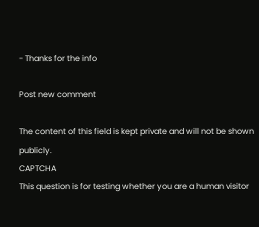- Thanks for the info

Post new comment

The content of this field is kept private and will not be shown publicly.
CAPTCHA
This question is for testing whether you are a human visitor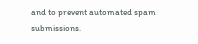and to prevent automated spam submissions.